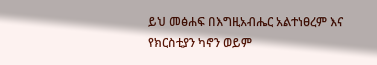ይህ መፅሐፍ በእግዚአብሔር አልተነፀረም እና የክርስቲያን ካኖን ወይም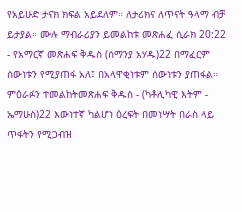የአይሁድ ታናክ ክፍል አይደለም። ለታሪክና ለጥናት ዓላማ ብቻ ይታያል። ሙሉ ማብራሪያን ይመልከቱ መጽሐፈ ሲራክ 20:22 - የአማርኛ መጽሐፍ ቅዱስ (ሰማንያ አሃዱ)22 በማፈርም ሰውነቱን የሚያጠፋ አለ፤ በአላዋቂነቱም ሰውነቱን ያጠፋል። ምዕራፉን ተመልከትመጽሐፍ ቅዱስ - (ካቶሊካዊ እትም - ኤማሁስ)22 እውነተኛ ካልሆነ ዕረፍት በመነሣት በራስ ላይ ጥፋትን የሚጋብዝ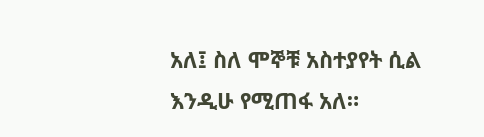አለ፤ ስለ ሞኞቹ አስተያየት ሲል እንዲሁ የሚጠፋ አለ።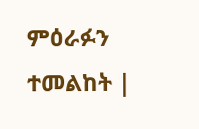ምዕራፉን ተመልከት |